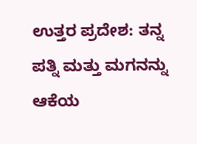ಉತ್ತರ ಪ್ರದೇಶ: ತನ್ನ ಪತ್ನಿ ಮತ್ತು ಮಗನನ್ನು ಆಕೆಯ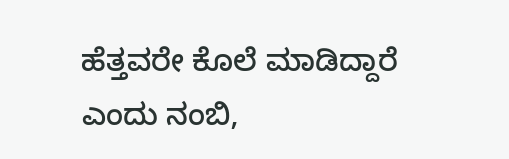ಹೆತ್ತವರೇ ಕೊಲೆ ಮಾಡಿದ್ದಾರೆ ಎಂದು ನಂಬಿ,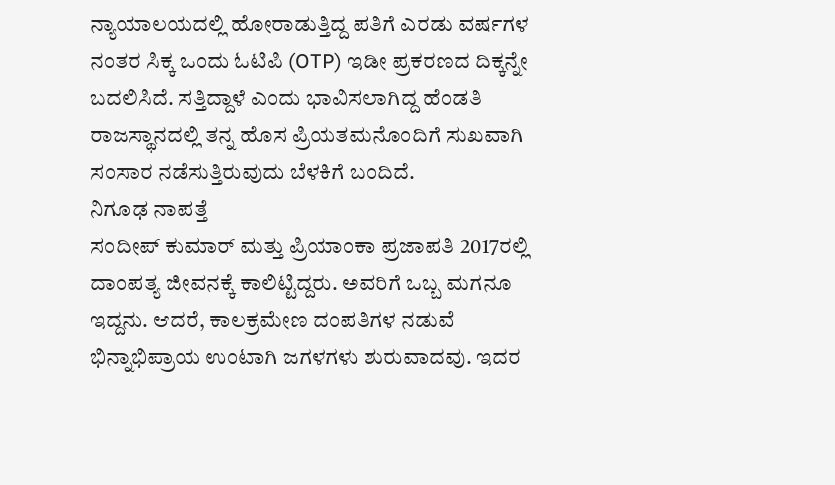ನ್ಯಾಯಾಲಯದಲ್ಲಿ ಹೋರಾಡುತ್ತಿದ್ದ ಪತಿಗೆ ಎರಡು ವರ್ಷಗಳ ನಂತರ ಸಿಕ್ಕ ಒಂದು ಓಟಿಪಿ (OTP) ಇಡೀ ಪ್ರಕರಣದ ದಿಕ್ಕನ್ನೇ ಬದಲಿಸಿದೆ. ಸತ್ತಿದ್ದಾಳೆ ಎಂದು ಭಾವಿಸಲಾಗಿದ್ದ ಹೆಂಡತಿ ರಾಜಸ್ಥಾನದಲ್ಲಿ ತನ್ನ ಹೊಸ ಪ್ರಿಯತಮನೊಂದಿಗೆ ಸುಖವಾಗಿ ಸಂಸಾರ ನಡೆಸುತ್ತಿರುವುದು ಬೆಳಕಿಗೆ ಬಂದಿದೆ.
ನಿಗೂಢ ನಾಪತ್ತೆ
ಸಂದೀಪ್ ಕುಮಾರ್ ಮತ್ತು ಪ್ರಿಯಾಂಕಾ ಪ್ರಜಾಪತಿ 2017ರಲ್ಲಿ ದಾಂಪತ್ಯ ಜೀವನಕ್ಕೆ ಕಾಲಿಟ್ಟಿದ್ದರು. ಅವರಿಗೆ ಒಬ್ಬ ಮಗನೂ ಇದ್ದನು. ಆದರೆ, ಕಾಲಕ್ರಮೇಣ ದಂಪತಿಗಳ ನಡುವೆ ಭಿನ್ನಾಭಿಪ್ರಾಯ ಉಂಟಾಗಿ ಜಗಳಗಳು ಶುರುವಾದವು. ಇದರ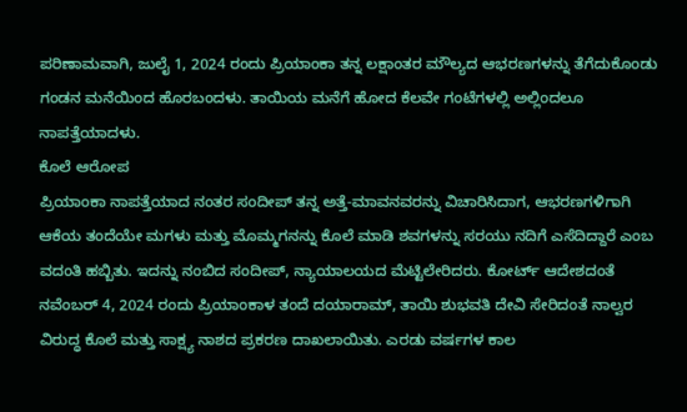ಪರಿಣಾಮವಾಗಿ, ಜುಲೈ 1, 2024 ರಂದು ಪ್ರಿಯಾಂಕಾ ತನ್ನ ಲಕ್ಷಾಂತರ ಮೌಲ್ಯದ ಆಭರಣಗಳನ್ನು ತೆಗೆದುಕೊಂಡು ಗಂಡನ ಮನೆಯಿಂದ ಹೊರಬಂದಳು. ತಾಯಿಯ ಮನೆಗೆ ಹೋದ ಕೆಲವೇ ಗಂಟೆಗಳಲ್ಲಿ ಅಲ್ಲಿಂದಲೂ ನಾಪತ್ತೆಯಾದಳು.
ಕೊಲೆ ಆರೋಪ
ಪ್ರಿಯಾಂಕಾ ನಾಪತ್ತೆಯಾದ ನಂತರ ಸಂದೀಪ್ ತನ್ನ ಅತ್ತೆ-ಮಾವನವರನ್ನು ವಿಚಾರಿಸಿದಾಗ, ಆಭರಣಗಳಿಗಾಗಿ ಆಕೆಯ ತಂದೆಯೇ ಮಗಳು ಮತ್ತು ಮೊಮ್ಮಗನನ್ನು ಕೊಲೆ ಮಾಡಿ ಶವಗಳನ್ನು ಸರಯು ನದಿಗೆ ಎಸೆದಿದ್ದಾರೆ ಎಂಬ ವದಂತಿ ಹಬ್ಬಿತು. ಇದನ್ನು ನಂಬಿದ ಸಂದೀಪ್, ನ್ಯಾಯಾಲಯದ ಮೆಟ್ಟಿಲೇರಿದರು. ಕೋರ್ಟ್ ಆದೇಶದಂತೆ ನವೆಂಬರ್ 4, 2024 ರಂದು ಪ್ರಿಯಾಂಕಾಳ ತಂದೆ ದಯಾರಾಮ್, ತಾಯಿ ಶುಭವತಿ ದೇವಿ ಸೇರಿದಂತೆ ನಾಲ್ವರ ವಿರುದ್ಧ ಕೊಲೆ ಮತ್ತು ಸಾಕ್ಷ್ಯ ನಾಶದ ಪ್ರಕರಣ ದಾಖಲಾಯಿತು. ಎರಡು ವರ್ಷಗಳ ಕಾಲ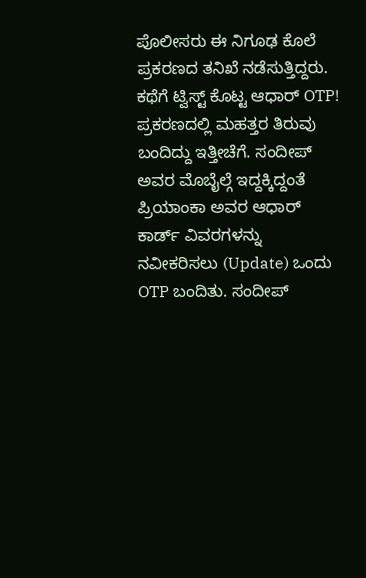ಪೊಲೀಸರು ಈ ನಿಗೂಢ ಕೊಲೆ ಪ್ರಕರಣದ ತನಿಖೆ ನಡೆಸುತ್ತಿದ್ದರು.
ಕಥೆಗೆ ಟ್ವಿಸ್ಟ್ ಕೊಟ್ಟ ಆಧಾರ್ OTP!
ಪ್ರಕರಣದಲ್ಲಿ ಮಹತ್ತರ ತಿರುವು ಬಂದಿದ್ದು ಇತ್ತೀಚೆಗೆ. ಸಂದೀಪ್ ಅವರ ಮೊಬೈಲ್ಗೆ ಇದ್ದಕ್ಕಿದ್ದಂತೆ ಪ್ರಿಯಾಂಕಾ ಅವರ ಆಧಾರ್ ಕಾರ್ಡ್ ವಿವರಗಳನ್ನು ನವೀಕರಿಸಲು (Update) ಒಂದು OTP ಬಂದಿತು. ಸಂದೀಪ್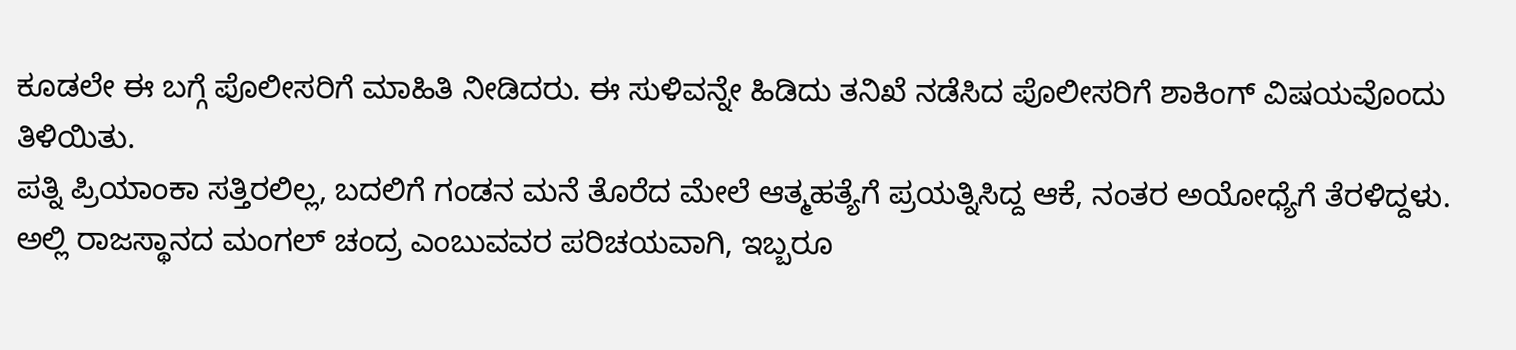ಕೂಡಲೇ ಈ ಬಗ್ಗೆ ಪೊಲೀಸರಿಗೆ ಮಾಹಿತಿ ನೀಡಿದರು. ಈ ಸುಳಿವನ್ನೇ ಹಿಡಿದು ತನಿಖೆ ನಡೆಸಿದ ಪೊಲೀಸರಿಗೆ ಶಾಕಿಂಗ್ ವಿಷಯವೊಂದು ತಿಳಿಯಿತು.
ಪತ್ನಿ ಪ್ರಿಯಾಂಕಾ ಸತ್ತಿರಲಿಲ್ಲ, ಬದಲಿಗೆ ಗಂಡನ ಮನೆ ತೊರೆದ ಮೇಲೆ ಆತ್ಮಹತ್ಯೆಗೆ ಪ್ರಯತ್ನಿಸಿದ್ದ ಆಕೆ, ನಂತರ ಅಯೋಧ್ಯೆಗೆ ತೆರಳಿದ್ದಳು. ಅಲ್ಲಿ ರಾಜಸ್ಥಾನದ ಮಂಗಲ್ ಚಂದ್ರ ಎಂಬುವವರ ಪರಿಚಯವಾಗಿ, ಇಬ್ಬರೂ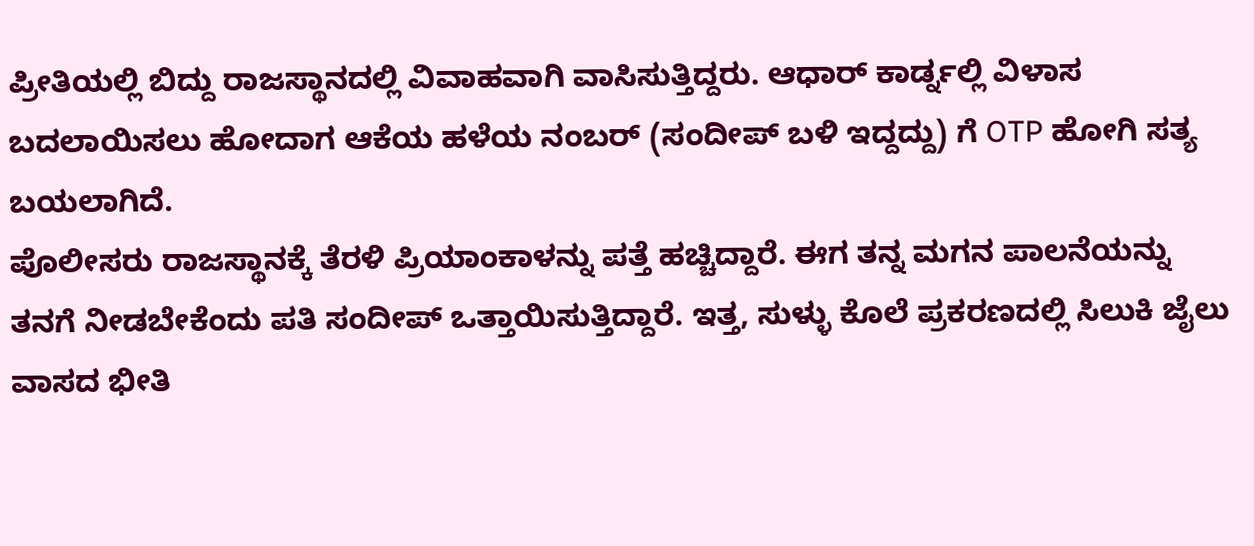ಪ್ರೀತಿಯಲ್ಲಿ ಬಿದ್ದು ರಾಜಸ್ಥಾನದಲ್ಲಿ ವಿವಾಹವಾಗಿ ವಾಸಿಸುತ್ತಿದ್ದರು. ಆಧಾರ್ ಕಾರ್ಡ್ನಲ್ಲಿ ವಿಳಾಸ ಬದಲಾಯಿಸಲು ಹೋದಾಗ ಆಕೆಯ ಹಳೆಯ ನಂಬರ್ (ಸಂದೀಪ್ ಬಳಿ ಇದ್ದದ್ದು) ಗೆ OTP ಹೋಗಿ ಸತ್ಯ ಬಯಲಾಗಿದೆ.
ಪೊಲೀಸರು ರಾಜಸ್ಥಾನಕ್ಕೆ ತೆರಳಿ ಪ್ರಿಯಾಂಕಾಳನ್ನು ಪತ್ತೆ ಹಚ್ಚಿದ್ದಾರೆ. ಈಗ ತನ್ನ ಮಗನ ಪಾಲನೆಯನ್ನು ತನಗೆ ನೀಡಬೇಕೆಂದು ಪತಿ ಸಂದೀಪ್ ಒತ್ತಾಯಿಸುತ್ತಿದ್ದಾರೆ. ಇತ್ತ, ಸುಳ್ಳು ಕೊಲೆ ಪ್ರಕರಣದಲ್ಲಿ ಸಿಲುಕಿ ಜೈಲು ವಾಸದ ಭೀತಿ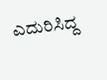ಎದುರಿಸಿದ್ದ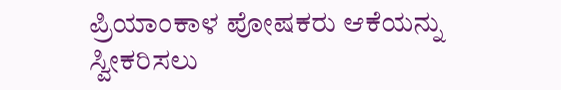ಪ್ರಿಯಾಂಕಾಳ ಪೋಷಕರು ಆಕೆಯನ್ನು ಸ್ವೀಕರಿಸಲು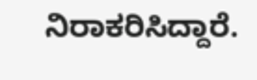ನಿರಾಕರಿಸಿದ್ದಾರೆ.